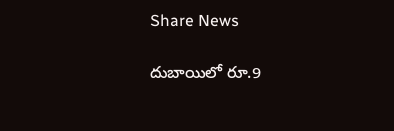Share News

దుబాయిలో రూ.9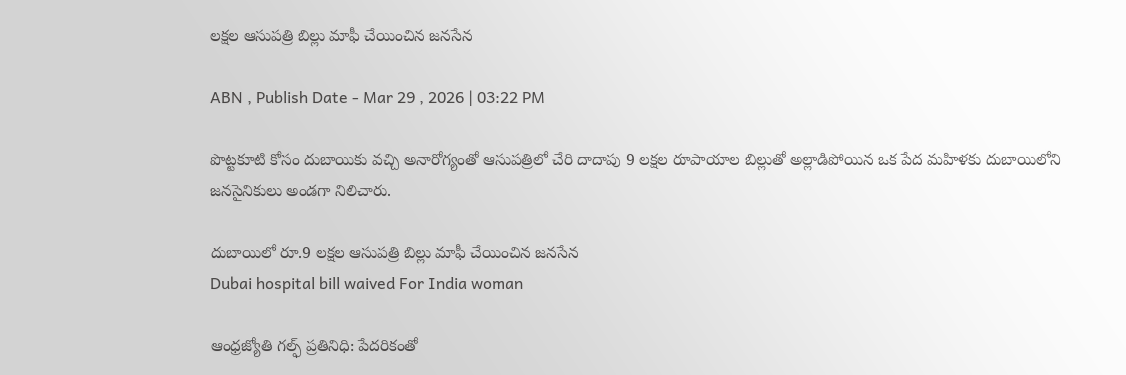లక్షల ఆసుపత్రి బిల్లు మాఫీ చేయించిన జనసేన

ABN , Publish Date - Mar 29 , 2026 | 03:22 PM

పొట్టకూటి కోసం దుబాయికు వచ్చి అనారోగ్యంతో ఆసుపత్రిలో చేరి దాదాపు 9 లక్షల రూపాయాల బిల్లుతో అల్లాడిపోయిన ఒక పేద మహిళకు దుబాయిలోని జనసైనికులు అండగా నిలిచారు.

దుబాయిలో రూ.9 లక్షల ఆసుపత్రి బిల్లు మాఫీ చేయించిన జనసేన
Dubai hospital bill waived For India woman

ఆంధ్రజ్యోతి గల్ఫ్ ప్రతినిధి: పేదరికంతో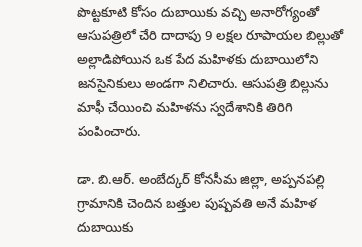పొట్టకూటి కోసం దుబాయికు వచ్చి అనారోగ్యంతో ఆసుపత్రిలో చేరి దాదాపు 9 లక్షల రూపాయల బిల్లుతో అల్లాడిపోయిన ఒక పేద మహిళకు దుబాయిలోని జనసైనికులు అండగా నిలిచారు. ఆసుపత్రి బిల్లును మాఫీ చేయించి మహిళను స్వదేశానికి తిరిగి పంపించారు.

డా. బి.ఆర్. అంబేద్కర్ కోనసీమ జిల్లా, అప్పనపల్లి గ్రామానికి చెందిన బత్తుల పుష్పవతి అనే మహిళ దుబాయికు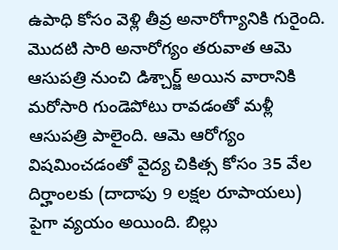ఉపాధి కోసం వెళ్లి తీవ్ర అనారోగ్యానికి గురైంది. మొదటి సారి అనారోగ్యం తరువాత ఆమె ఆసుపత్రి నుంచి డిశ్చార్జ్ అయిన వారానికి మరోసారి గుండెపోటు రావడంతో మళ్లీ ఆసుపత్రి పాలైంది. ఆమె ఆరోగ్యం విషమించడంతో వైద్య చికిత్స కోసం 35 వేల దిర్హాంలకు (దాదాపు 9 లక్షల రూపాయలు) పైగా వ్యయం అయింది. బిల్లు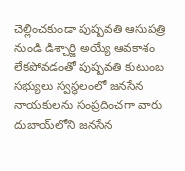చెల్లించకుండా పుష్పవతి ఆసుపత్రి నుండి డిశ్చార్జి అయ్యే ఆవకాశం లేకపోవడంతో పుష్పవతి కుటుంబ సభ్యులు స్వస్థలంలో జనసేన నాయకులను సంప్రదించగా వారు దుబాయ్‌లోని జనసేన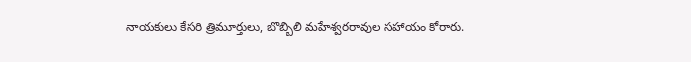నాయకులు కేసరి త్రిమూర్తులు, బొబ్బిలి మహేశ్వరరావుల సహాయం కోరారు.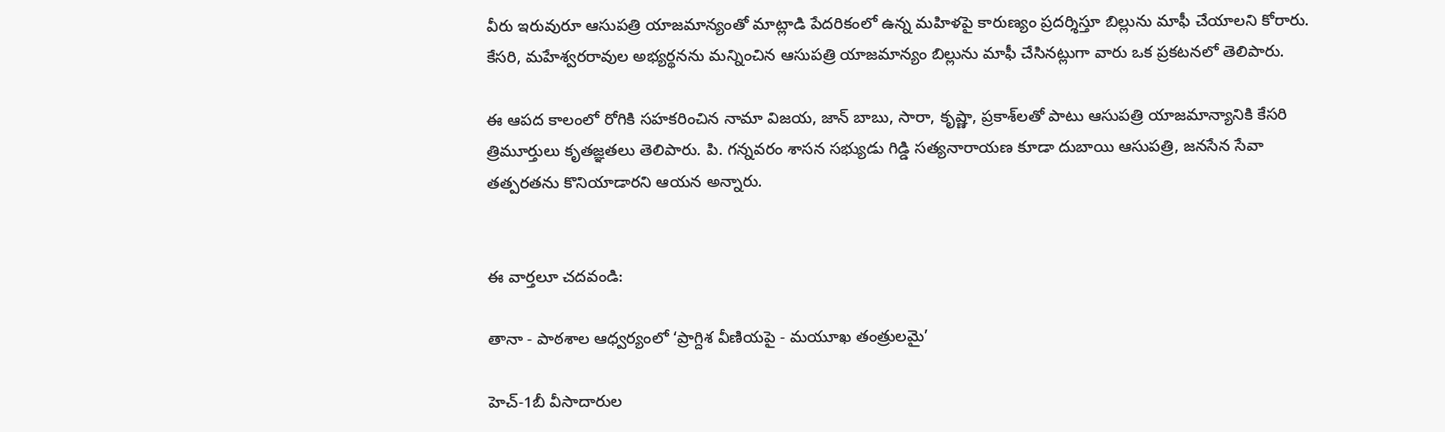వీరు ఇరువురూ ఆసుపత్రి యాజమాన్యంతో మాట్లాడి పేదరికంలో ఉన్న మహిళపై కారుణ్యం ప్రదర్శిస్తూ బిల్లును మాఫీ చేయాలని కోరారు. కేసరి, మహేశ్వరరావుల అభ్యర్థనను మన్నించిన ఆసుపత్రి యాజమాన్యం బిల్లును మాఫీ చేసినట్లుగా వారు ఒక ప్రకటనలో తెలిపారు.

ఈ ఆపద కాలంలో రోగికి సహకరించిన నామా విజయ, జాన్ బాబు, సారా, కృష్ణా, ప్రకాశ్‌లతో పాటు ఆసుపత్రి యాజమాన్యానికి కేసరి త్రిమూర్తులు కృతజ్ఞతలు తెలిపారు. పి. గన్నవరం శాసన సభ్యుడు గిడ్డి సత్యనారాయణ కూడా దుబాయి ఆసుపత్రి, జనసేన సేవా తత్పరతను కొనియాడారని ఆయన అన్నారు.


ఈ వార్తలూ చదవండి:

తానా - పాఠశాల ఆధ్వర్యంలో ‘ప్రాగ్దిశ వీణియపై - మయూఖ తంత్రులమై’

హెచ్-1బీ వీసాదారుల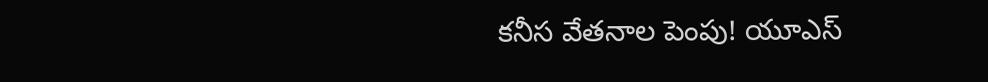కనీస వేతనాల పెంపు! యూఎస్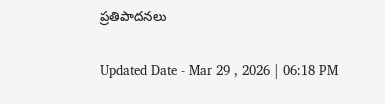ప్రతిపాదనలు

Updated Date - Mar 29 , 2026 | 06:18 PM